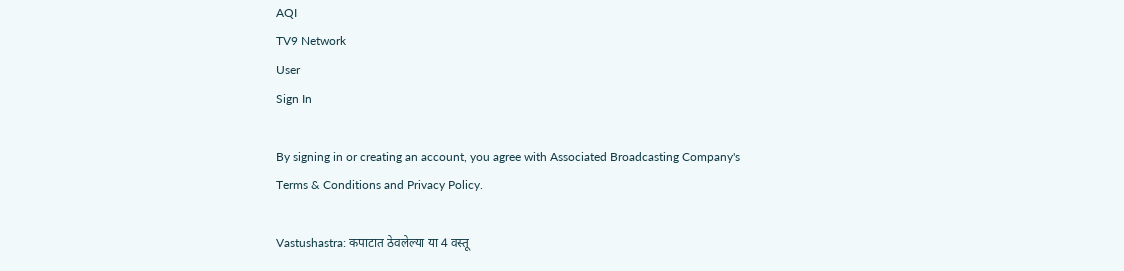AQI
TV9 Network
User
Sign In

By signing in or creating an account, you agree with Associated Broadcasting Company's Terms & Conditions and Privacy Policy.

Vastushastra: कपाटात ठेवलेल्या या 4 वस्तू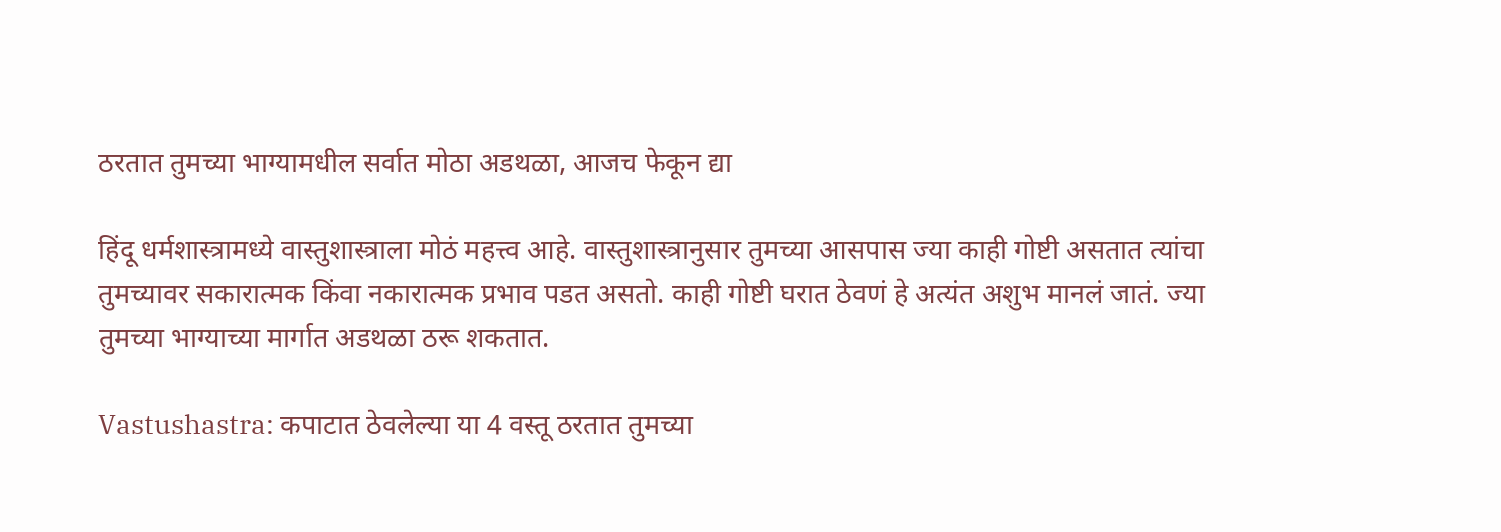ठरतात तुमच्या भाग्यामधील सर्वात मोठा अडथळा, आजच फेकून द्या

हिंदू धर्मशास्त्रामध्ये वास्तुशास्त्राला मोठं महत्त्व आहे. वास्तुशास्त्रानुसार तुमच्या आसपास ज्या काही गोष्टी असतात त्यांचा तुमच्यावर सकारात्मक किंवा नकारात्मक प्रभाव पडत असतो. काही गोष्टी घरात ठेवणं हे अत्यंत अशुभ मानलं जातं. ज्या तुमच्या भाग्याच्या मार्गात अडथळा ठरू शकतात.

Vastushastra: कपाटात ठेवलेल्या या 4 वस्तू ठरतात तुमच्या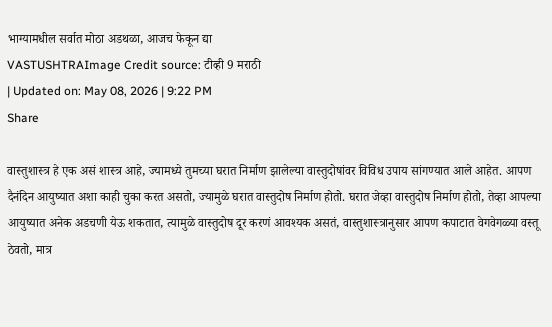भाग्यामधील सर्वात मोठा अडथळा, आजच फेकून द्या
VASTUSHTRAImage Credit source: टीव्ही 9 मराठी
| Updated on: May 08, 2026 | 9:22 PM
Share

वास्तुशास्त्र हे एक असं शास्त्र आहे, ज्यामध्ये तुमच्या घरात निर्माण झालेल्या वास्तुदोषांवर विविध उपाय सांगण्यात आले आहेत. आपण दैनंदिन आयुष्यात अशा काही चुका करत असतो, ज्यामुळे घरात वास्तुदोष निर्माण होतो. घरात जेव्हा वास्तुदोष निर्माण होतो, तेव्हा आपल्या आयुष्यात अनेक अडचणी येऊ शकतात, त्यामुळे वास्तुदोष दूर करणं आवश्यक असतं, वास्तुशास्त्रानुसार आपण कपाटात वेगवेगळ्या वस्तू ठेवतो, मात्र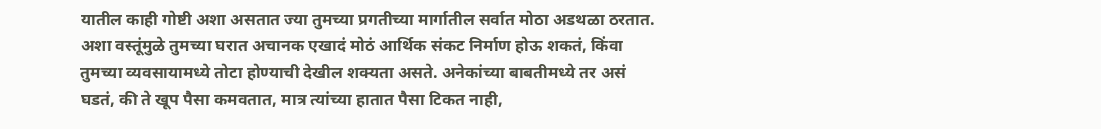यातील काही गोष्टी अशा असतात ज्या तुमच्या प्रगतीच्या मार्गातील सर्वात मोठा अडथळा ठरतात. अशा वस्तूंमुळे तुमच्या घरात अचानक एखादं मोठं आर्थिक संकट निर्माण होऊ शकतं, किंवा तुमच्या व्यवसायामध्ये तोटा होण्याची देखील शक्यता असते. अनेकांच्या बाबतीमध्ये तर असं घडतं, की ते खूप पैसा कमवतात, मात्र त्यांच्या हातात पैसा टिकत नाही,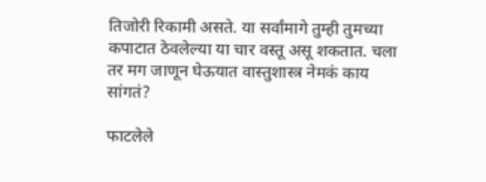तिजोरी रिकामी असते. या सर्वांमागे तुम्ही तुमच्या कपाटात ठेवलेल्या या चार वस्तू असू शकतात. चला तर मग जाणून घेऊयात वास्तुशास्त्र नेमकं काय सांगतं?

फाटलेले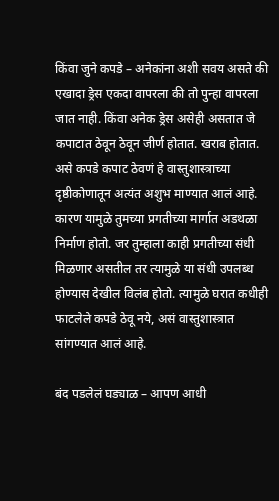किंवा जुने कपडे – अनेकांना अशी सवय असते की एखादा ड्रेस एकदा वापरला की तो पुन्हा वापरला जात नाही. किंवा अनेक ड्रेस असेही असतात जे कपाटात ठेवून ठेवून जीर्ण होतात. खराब होतात. असे कपडे कपाट ठेवणं हे वास्तुशास्त्राच्या दृष्ठीकोणातून अत्यंत अशुभ माण्यात आलं आहे. कारण यामुळे तुमच्या प्रगतीच्या मार्गात अडथळा निर्माण होतो. जर तुम्हाला काही प्रगतीच्या संधी मिळणार असतील तर त्यामुळे या संधी उपलब्ध होण्यास देखील विलंब होतो. त्यामुळे घरात कधीही फाटलेले कपडे ठेवू नये, असं वास्तुशास्त्रात सांगण्यात आलं आहे.

बंद पडलेलं घड्याळ – आपण आधी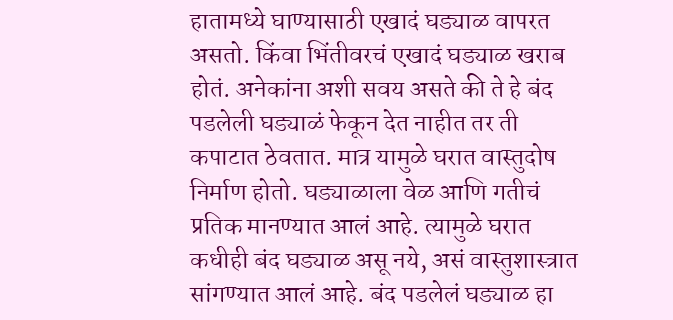हातामध्ये घाण्यासाठी एखादं घड्याळ वापरत असतो. किंवा भिंतीवरचं एखादं घड्याळ खराब होतं. अनेकांना अशी सवय असते की ते हे बंद पडलेली घड्याळं फेकून देत नाहीत तर ती कपाटात ठेवतात. मात्र यामुळे घरात वास्तुदोष निर्माण होतो. घड्याळाला वेळ आणि गतीचं प्रतिक मानण्यात आलं आहे. त्यामुळे घरात कधीही बंद घड्याळ असू नये, असं वास्तुशास्त्रात सांगण्यात आलं आहे. बंद पडलेलं घड्याळ हा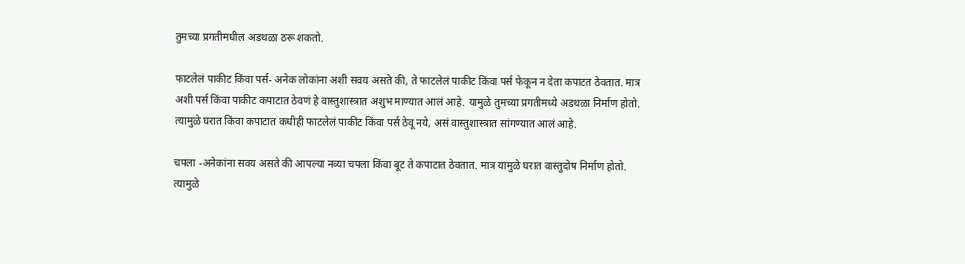तुमच्या प्रगतीमधील अडथळा ठरू शकतो.

फाटलेलं पाकीट किंवा पर्स- अनेक लोकांना अशी सवय असते की, ते फाटलेलं पाकीट किंवा पर्स फेकून न देता कपाटत ठेवतात. मात्र अशी पर्स किंवा पाकीट कपाटात ठेवणं हे वास्तुशास्त्रात अशुभ माण्यात आलं आहे. यामुळे तुमच्या प्रगतीमध्ये अडथळा निर्माण होतो. त्यामुळे घरात किंवा कपाटात कधीही फाटलेलं पाकीट किंवा पर्स ठेवू नये, असं वास्तुशास्त्रात सांगण्यात आलं आहे.

चपला -अनेकांना सवय असते की आपल्या नव्या चपला किंवा बूट ते कपाटात ठेवतात. मात्र यामुळे घरात वास्तुदोष निर्माण होतो. त्यामुळे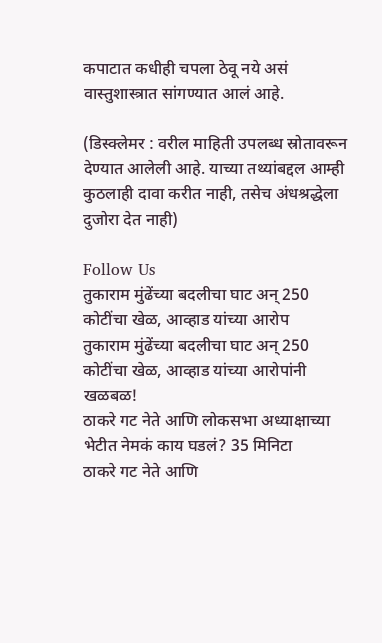कपाटात कधीही चपला ठेवू नये असं वास्तुशास्त्रात सांगण्यात आलं आहे.

(डिस्क्लेमर : वरील माहिती उपलब्ध स्रोतावरून देण्यात आलेली आहे. याच्या तथ्यांबद्दल आम्ही कुठलाही दावा करीत नाही, तसेच अंधश्रद्धेला दुजोरा देत नाही)

Follow Us
तुकाराम मुंढेंच्या बदलीचा घाट अन् 250 कोटींचा खेळ, आव्हाड यांच्या आरोप
तुकाराम मुंढेंच्या बदलीचा घाट अन् 250 कोटींचा खेळ, आव्हाड यांच्या आरोपांनी खळबळ!
ठाकरे गट नेते आणि लोकसभा अध्याक्षाच्या भेटीत नेमकं काय घडलं? 35 मिनिटा
ठाकरे गट नेते आणि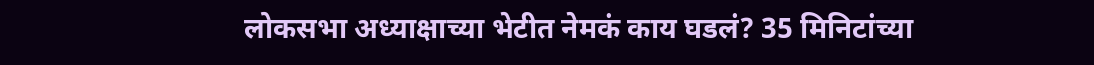लोकसभा अध्याक्षाच्या भेटीत नेमकं काय घडलं? 35 मिनिटांच्या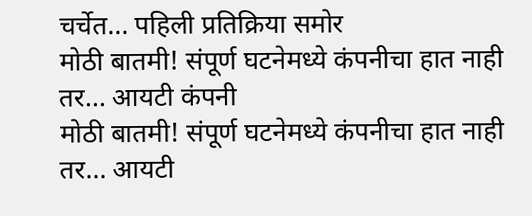चर्चेत... पहिली प्रतिक्रिया समोर
मोठी बातमी! संपूर्ण घटनेमध्ये कंपनीचा हात नाही तर... आयटी कंपनी
मोठी बातमी! संपूर्ण घटनेमध्ये कंपनीचा हात नाही तर... आयटी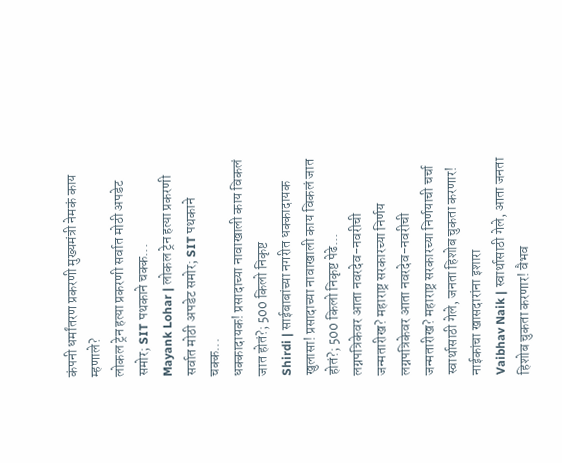कंपनी धर्मांतरण प्रकरणी मुख्यमंत्री नेमकं काय म्हणाले?
लोकल ट्रेन हत्या प्रकरणी सर्वात मोठी अपडेट समोर; SIT पथकाने चक्क...
Mayank Lohar | लोकल ट्रेन हत्या प्रकरणी सर्वात मोठी अपडेट समोर; SIT पथकाने चक्क...
धक्कादायक! प्रसादाच्या नावाखाली काय विकलं जात होतं?; 500 किलो निकृष्ट
Shirdi | साईबाबांच्या नगरीत धक्कादायक खुलासा! प्रसादाच्या नावाखाली काय विकलं जात होतं?; 500 किलो निकृष्ट पेढे...
लग्नपत्रिकेवर आता नवरदेव-नवरीची जन्मतारीख? महाराष्ट्र सरकारच्या निर्णय
लग्नपत्रिकेवर आता नवरदेव-नवरीची जन्मतारीख? महाराष्ट्र सरकारच्या निर्णयाची चर्चा
स्वार्थासाठी गेले, जनता हिशोब चुकता करणार! नाईकांचा खासदारांना इशारा
Vaibhav Naik | स्वार्थासाठी गेले, आता जनता हिशोब चुकता करणार! वैभव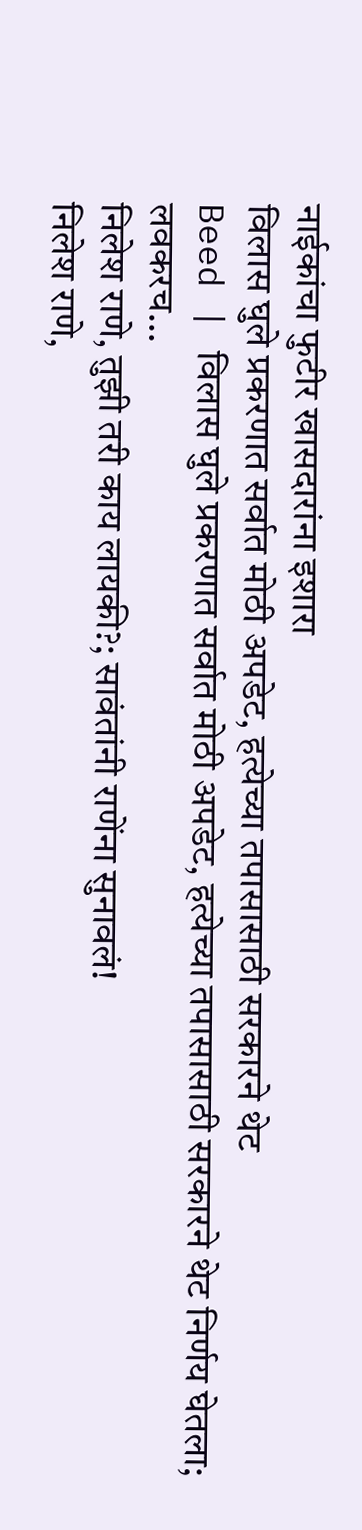नाईकांचा फुटीर खासदारांना इशारा
विलास घुले प्रकरणात सर्वात मोठी अपडेट, हत्येच्या तपासासाठी सरकारने थेट
Beed | विलास घुले प्रकरणात सर्वात मोठी अपडेट, हत्येच्या तपासासाठी सरकारने थेट निर्णय घेतला; लवकरच...
निलेश राणे, तुझी तरी काय लायकी?; सावंतांनी राणेंना सुनावलं!
निलेश राणे,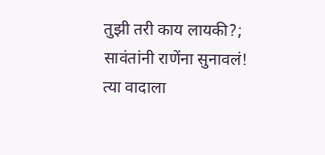तुझी तरी काय लायकी?; सावंतांनी राणेंना सुनावलं! त्या वादाला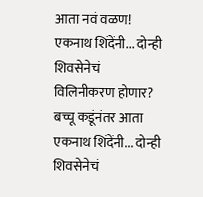आता नवं वळण!
एकनाथ शिंदेंनी... दोन्ही शिवसेनेचं विलिनीकरण होणार? बच्चू कडूंनंतर आता
एकनाथ शिंदेंनी... दोन्ही शिवसेनेचं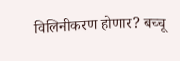विलिनीकरण होणार? बच्चू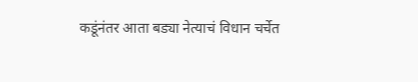कडूंनंतर आता बड्या नेत्याचं विधान चर्चेत